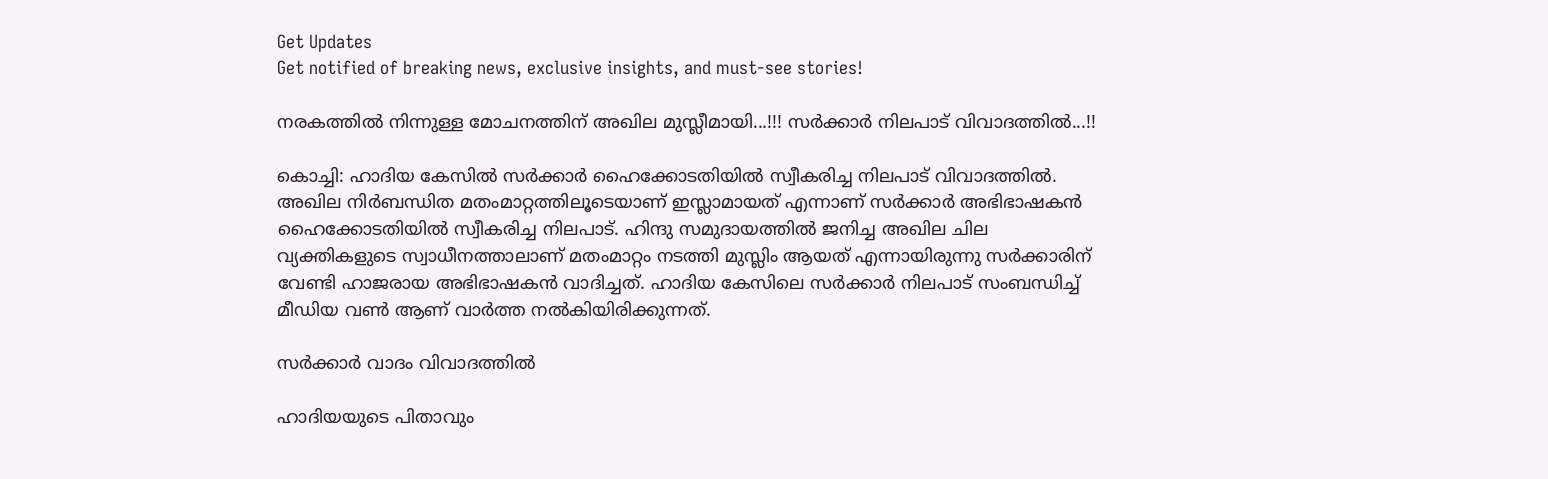Get Updates
Get notified of breaking news, exclusive insights, and must-see stories!

നരകത്തില്‍ നിന്നുള്ള മോചനത്തിന് അഖില മുസ്ലീമായി...!!! സര്‍ക്കാര്‍ നിലപാട് വിവാദത്തില്‍...!!

കൊച്ചി: ഹാദിയ കേസില്‍ സര്‍ക്കാര്‍ ഹൈക്കോടതിയില്‍ സ്വീകരിച്ച നിലപാട് വിവാദത്തില്‍. അഖില നിര്‍ബന്ധിത മതംമാറ്റത്തിലൂടെയാണ് ഇസ്ലാമായത് എന്നാണ് സര്‍ക്കാര്‍ അഭിഭാഷകന്‍ ഹൈക്കോടതിയില്‍ സ്വീകരിച്ച നിലപാട്. ഹിന്ദു സമുദായത്തില്‍ ജനിച്ച അഖില ചില വ്യക്തികളുടെ സ്വാധീനത്താലാണ് മതംമാറ്റം നടത്തി മുസ്ലിം ആയത് എന്നായിരുന്നു സര്‍ക്കാരിന് വേണ്ടി ഹാജരായ അഭിഭാഷകന്‍ വാദിച്ചത്. ഹാദിയ കേസിലെ സർക്കാർ നിലപാട് സംബന്ധിച്ച് മീഡിയ വൺ ആണ് വാർത്ത നൽകിയിരിക്കുന്നത്.

സർക്കാർ വാദം വിവാദത്തിൽ

ഹാദിയയുടെ പിതാവും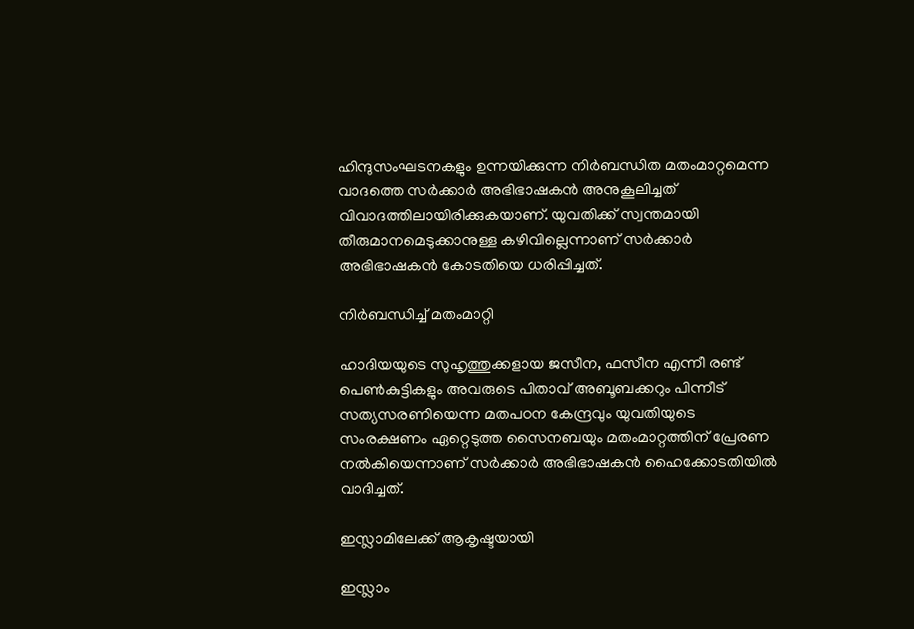ഹിന്ദുസംഘടനകളും ഉന്നയിക്കുന്ന നിര്‍ബന്ധിത മതംമാറ്റമെന്ന വാദത്തെ സര്‍ക്കാര്‍ അഭിഭാഷകന്‍ അനുകൂലിച്ചത് വിവാദത്തിലായിരിക്കുകയാണ്. യുവതിക്ക് സ്വന്തമായി തീരുമാനമെടുക്കാനുള്ള കഴിവില്ലെന്നാണ് സര്‍ക്കാര്‍ അഭിഭാഷകന്‍ കോടതിയെ ധരിപ്പിച്ചത്.

നിർബന്ധിച്ച് മതംമാറ്റി

ഹാദിയയുടെ സുഹൃത്തുക്കളായ ജസീന, ഫസീന എന്നീ രണ്ട് പെണ്‍കുട്ടികളും അവരുടെ പിതാവ് അബൂബക്കറും പിന്നീട് സത്യസരണിയെന്ന മതപഠന കേന്ദ്രവും യുവതിയുടെ സംരക്ഷണം ഏറ്റെടുത്ത സൈനബയും മതംമാറ്റത്തിന് പ്രേരണ നല്‍കിയെന്നാണ് സര്‍ക്കാര്‍ അഭിഭാഷകന്‍ ഹൈക്കോടതിയില്‍ വാദിച്ചത്.

ഇസ്ലാമിലേക്ക് ആകൃഷ്ടയായി

ഇസ്ലാം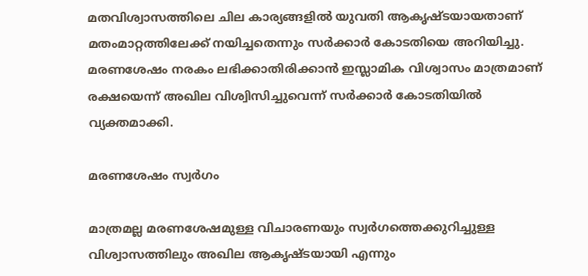മതവിശ്വാസത്തിലെ ചില കാര്യങ്ങളില്‍ യുവതി ആകൃഷ്ടയായതാണ് മതംമാറ്റത്തിലേക്ക് നയിച്ചതെന്നും സര്‍ക്കാര്‍ കോടതിയെ അറിയിച്ചു. മരണശേഷം നരകം ലഭിക്കാതിരിക്കാന്‍ ഇസ്ലാമിക വിശ്വാസം മാത്രമാണ് രക്ഷയെന്ന് അഖില വിശ്വിസിച്ചുവെന്ന് സര്‍ക്കാര്‍ കോടതിയില്‍ വ്യക്തമാക്കി.

മരണശേഷം സ്വർഗം

മാത്രമല്ല മരണശേഷമുള്ള വിചാരണയും സ്വര്‍ഗത്തെക്കുറിച്ചുള്ള വിശ്വാസത്തിലും അഖില ആകൃഷ്ടയായി എന്നും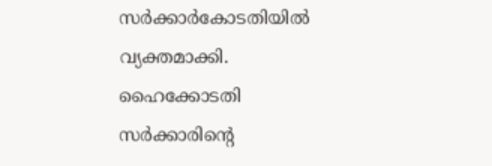സര്‍ക്കാര്‍കോടതിയില്‍ വ്യക്തമാക്കി. ഹൈക്കോടതി സര്‍ക്കാരിന്റെ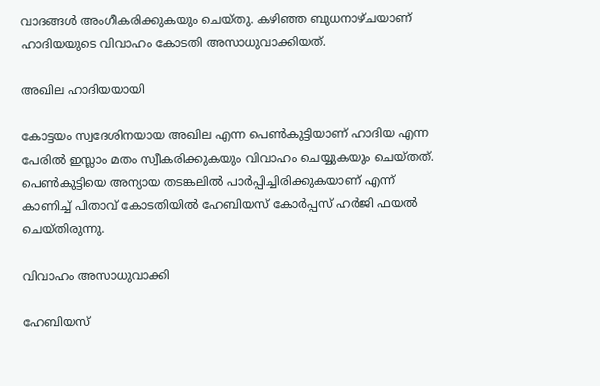വാദങ്ങള്‍ അംഗീകരിക്കുകയും ചെയ്തു. കഴിഞ്ഞ ബുധനാഴ്ചയാണ് ഹാദിയയുടെ വിവാഹം കോടതി അസാധുവാക്കിയത്.

അഖില ഹാദിയയായി

കോട്ടയം സ്വദേശിനയായ അഖില എന്ന പെണ്‍കുട്ടിയാണ് ഹാദിയ എന്ന പേരില്‍ ഇസ്ലാം മതം സ്വീകരിക്കുകയും വിവാഹം ചെയ്യുകയും ചെയ്തത്. പെണ്‍കുട്ടിയെ അന്യായ തടങ്കലില്‍ പാര്‍പ്പിച്ചിരിക്കുകയാണ് എന്ന് കാണിച്ച് പിതാവ് കോടതിയില്‍ ഹേബിയസ് കോര്‍പ്പസ് ഹര്‍ജി ഫയല്‍ ചെയ്തിരുന്നു.

വിവാഹം അസാധുവാക്കി

ഹേബിയസ്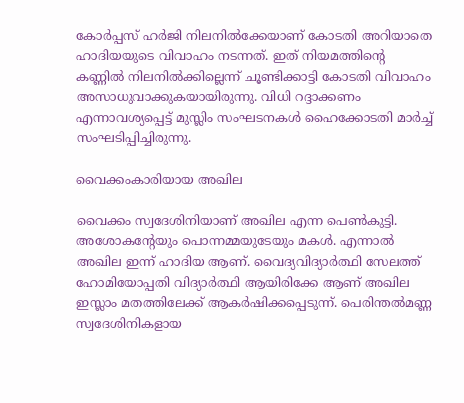കോര്‍പ്പസ് ഹര്‍ജി നിലനില്‍ക്കേയാണ് കോടതി അറിയാതെ ഹാദിയയുടെ വിവാഹം നടന്നത്. ഇത് നിയമത്തിന്റെ കണ്ണില്‍ നിലനില്‍ക്കില്ലെന്ന് ചൂണ്ടിക്കാട്ടി കോടതി വിവാഹം അസാധുവാക്കുകയായിരുന്നു. വിധി റദ്ദാക്കണം എന്നാവശ്യപ്പെട്ട് മുസ്ലിം സംഘടനകള്‍ ഹൈക്കോടതി മാര്‍ച്ച് സംഘടിപ്പിച്ചിരുന്നു.

വൈക്കംകാരിയായ അഖില

വൈക്കം സ്വദേശിനിയാണ് അഖില എന്ന പെണ്‍കുട്ടി. അശോകന്റേയും പൊന്നമ്മയുടേയും മകള്‍. എന്നാല്‍ അഖില ഇന്ന് ഹാദിയ ആണ്. വൈദ്യവിദ്യാര്‍ത്ഥി സേലത്ത് ഹോമിയോപ്പതി വിദ്യാര്‍ത്ഥി ആയിരിക്കേ ആണ് അഖില ഇസ്ലാം മതത്തിലേക്ക് ആകര്‍ഷിക്കപ്പെടുന്ന്. പെരിന്തല്‍മണ്ണ സ്വദേശിനികളായ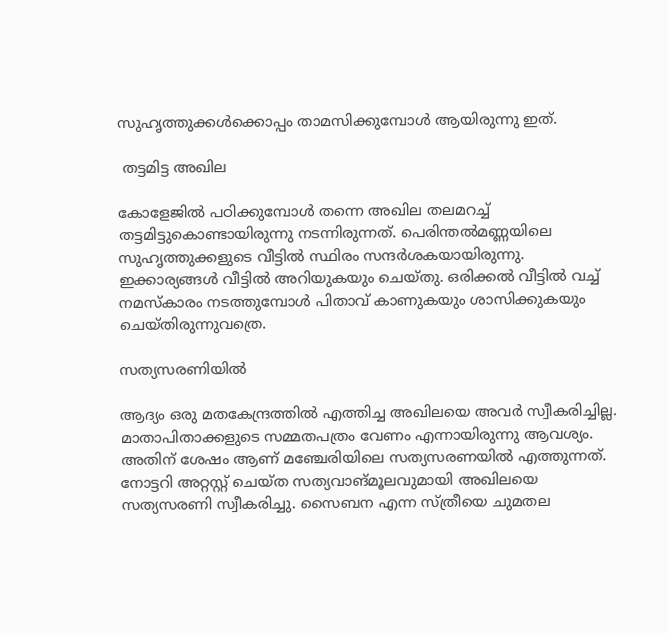സുഹൃത്തുക്കള്‍ക്കൊപ്പം താമസിക്കുമ്പോള്‍ ആയിരുന്നു ഇത്.

 തട്ടമിട്ട അഖില

കോളേജില്‍ പഠിക്കുമ്പോള്‍ തന്നെ അഖില തലമറച്ച് തട്ടമിട്ടുകൊണ്ടായിരുന്നു നടന്നിരുന്നത്. പെരിന്തല്‍മണ്ണയിലെ സുഹൃത്തുക്കളുടെ വീട്ടില്‍ സ്ഥിരം സന്ദര്‍ശകയായിരുന്നു. ഇക്കാര്യങ്ങള്‍ വീട്ടില്‍ അറിയുകയും ചെയ്തു. ഒരിക്കല്‍ വീട്ടില്‍ വച്ച് നമസ്‌കാരം നടത്തുമ്പോള്‍ പിതാവ് കാണുകയും ശാസിക്കുകയും ചെയ്തിരുന്നുവത്രെ.

സത്യസരണിയില്‍

ആദ്യം ഒരു മതകേന്ദ്രത്തില്‍ എത്തിച്ച അഖിലയെ അവര്‍ സ്വീകരിച്ചില്ല. മാതാപിതാക്കളുടെ സമ്മതപത്രം വേണം എന്നായിരുന്നു ആവശ്യം. അതിന് ശേഷം ആണ് മഞ്ചേരിയിലെ സത്യസരണയില്‍ എത്തുന്നത്. നോട്ടറി അറ്റസ്റ്റ് ചെയ്ത സത്യവാങ്മൂലവുമായി അഖിലയെ സത്യസരണി സ്വീകരിച്ചു. സൈബന എന്ന സ്ത്രീയെ ചുമതല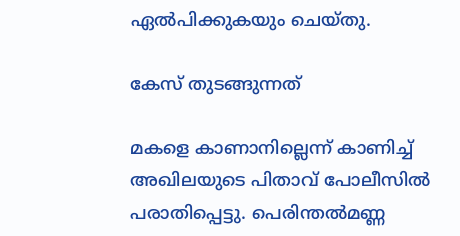ഏല്‍പിക്കുകയും ചെയ്തു.

കേസ് തുടങ്ങുന്നത്

മകളെ കാണാനില്ലെന്ന് കാണിച്ച് അഖിലയുടെ പിതാവ് പോലീസില്‍ പരാതിപ്പെട്ടു. പെരിന്തല്‍മണ്ണ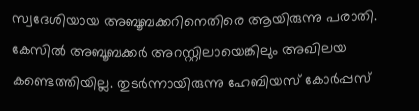സ്വദേശിയായ അബൂബക്കറിനെതിരെ ആയിരുന്നു പരാതി. കേസില്‍ അബൂബക്കര്‍ അറസ്റ്റിലായെങ്കിലും അഖിലയ കണ്ടെത്തിയില്ല. തുടര്‍ന്നായിരുന്നു ഹേബിയസ് കോര്‍പ്പസ്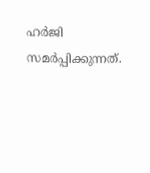ഹര്‍ജി സമര്‍പ്പിക്കുന്നത്.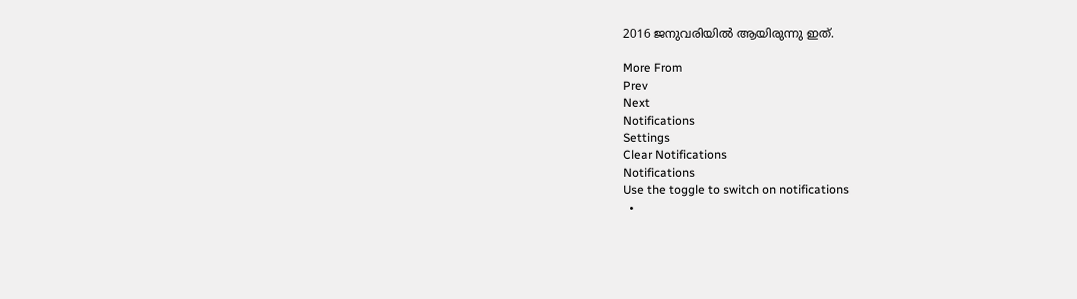2016 ജനുവരിയില്‍ ആയിരുന്നു ഇത്.

More From
Prev
Next
Notifications
Settings
Clear Notifications
Notifications
Use the toggle to switch on notifications
  •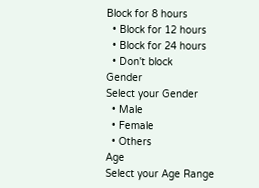Block for 8 hours
  • Block for 12 hours
  • Block for 24 hours
  • Don't block
Gender
Select your Gender
  • Male
  • Female
  • Others
Age
Select your Age Range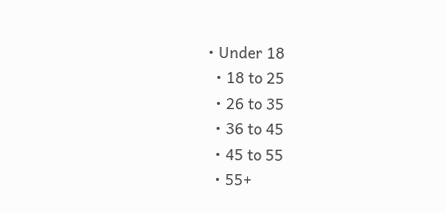• Under 18
  • 18 to 25
  • 26 to 35
  • 36 to 45
  • 45 to 55
  • 55+